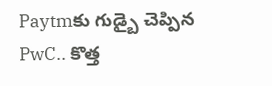Paytmకు గుడ్బై చెప్పిన PwC.. కొత్త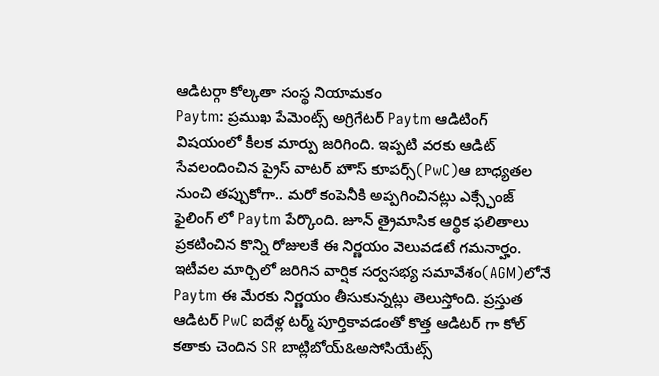ఆడిటర్గా కోల్కతా సంస్థ నియామకం
Paytm: ప్రముఖ పేమెంట్స్ అగ్రిగేటర్ Paytm ఆడిటింగ్ విషయంలో కీలక మార్పు జరిగింది. ఇప్పటి వరకు ఆడిట్ సేవలందించిన ప్రైస్ వాటర్ హౌస్ కూపర్స్(PwC)ఆ బాధ్యతల నుంచి తప్పుకోగా.. మరో కంపెనీకి అప్పగించినట్లు ఎక్స్ఛేంజ్ ఫైలింగ్ లో Paytm పేర్కొంది. జూన్ త్రైమాసిక ఆర్థిక ఫలితాలు ప్రకటించిన కొన్ని రోజులకే ఈ నిర్ణయం వెలువడటే గమనార్హం.
ఇటీవల మార్చిలో జరిగిన వార్షిక సర్వసభ్య సమావేశం(AGM)లోనే Paytm ఈ మేరకు నిర్ణయం తీసుకున్నట్లు తెలుస్తోంది. ప్రస్తుత ఆడిటర్ PwC ఐదేళ్ల టర్మ్ పూర్తికావడంతో కొత్త ఆడిటర్ గా కోల్ కతాకు చెందిన SR బాట్లిబోయ్&అసోసియేట్స్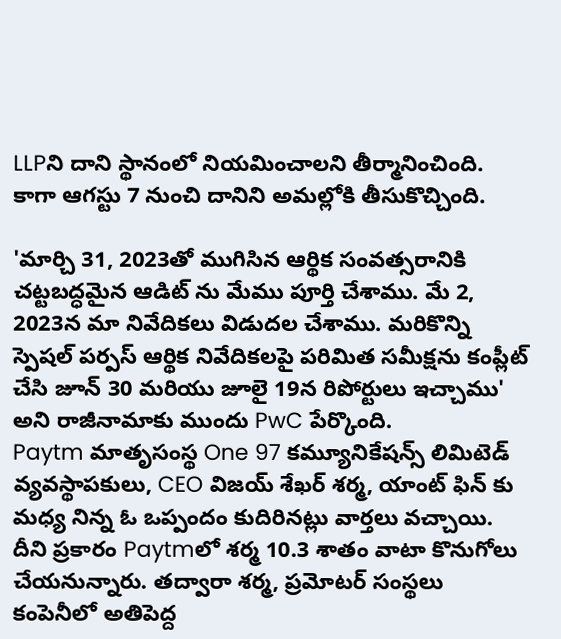LLPని దాని స్థానంలో నియమించాలని తీర్మానించింది. కాగా ఆగస్టు 7 నుంచి దానిని అమల్లోకి తీసుకొచ్చింది.

'మార్చి 31, 2023తో ముగిసిన ఆర్థిక సంవత్సరానికి చట్టబద్ధమైన ఆడిట్ ను మేము పూర్తి చేశాము. మే 2, 2023న మా నివేదికలు విడుదల చేశాము. మరికొన్ని స్పెషల్ పర్పస్ ఆర్థిక నివేదికలపై పరిమిత సమీక్షను కంప్లీట్ చేసి జూన్ 30 మరియు జూలై 19న రిపోర్టులు ఇచ్చాము' అని రాజీనామాకు ముందు PwC పేర్కొంది.
Paytm మాతృసంస్థ One 97 కమ్యూనికేషన్స్ లిమిటెడ్ వ్యవస్థాపకులు, CEO విజయ్ శేఖర్ శర్మ, యాంట్ ఫిన్ కు మధ్య నిన్న ఓ ఒప్పందం కుదిరినట్లు వార్తలు వచ్చాయి. దీని ప్రకారం Paytmలో శర్మ 10.3 శాతం వాటా కొనుగోలు చేయనున్నారు. తద్వారా శర్మ, ప్రమోటర్ సంస్థలు కంపెనీలో అతిపెద్ద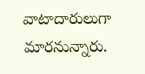వాటాదారులుగా మారనున్నారు.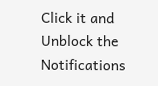Click it and Unblock the Notifications